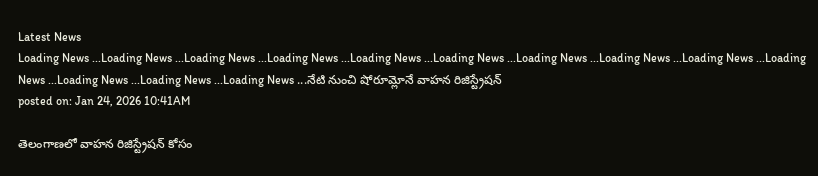Latest News
Loading News ...Loading News ...Loading News ...Loading News ...Loading News ...Loading News ...Loading News ...Loading News ...Loading News ...Loading News ...Loading News ...Loading News ...Loading News ...నేటి నుంచి షోరూమ్లోనే వాహన రిజిస్ట్రేషన్
posted on: Jan 24, 2026 10:41AM

తెలంగాణలో వాహన రిజిస్ట్రేషన్ కోసం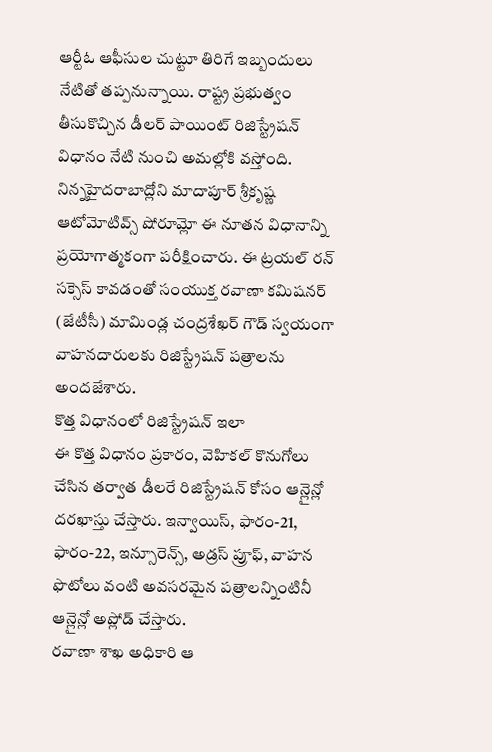ఆర్టీఓ ఆఫీసుల చుట్టూ తిరిగే ఇబ్బందులు నేటితో తప్పనున్నాయి. రాష్ట్ర ప్రభుత్వం తీసుకొచ్చిన డీలర్ పాయింట్ రిజిస్ట్రేషన్ విధానం నేటి నుంచి అమల్లోకి వస్తోంది. నిన్నహైదరాబాద్లోని మాదాపూర్ శ్రీకృష్ణ ఆటోమోటివ్స్ షోరూమ్లో ఈ నూతన విధానాన్ని ప్రయోగాత్మకంగా పరీక్షించారు. ఈ ట్రయల్ రన్ సక్సెస్ కావడంతో సంయుక్త రవాణా కమిషనర్ (జేటీసీ) మామిండ్ల చంద్రశేఖర్ గౌడ్ స్వయంగా వాహనదారులకు రిజిస్ట్రేషన్ పత్రాలను అందజేశారు.
కొత్త విధానంలో రిజిస్ట్రేషన్ ఇలా
ఈ కొత్త విధానం ప్రకారం, వెహికల్ కొనుగోలు చేసిన తర్వాత డీలరే రిజిస్ట్రేషన్ కోసం ఆన్లైన్లో దరఖాస్తు చేస్తారు. ఇన్వాయిస్, ఫారం-21, ఫారం-22, ఇన్సూరెన్స్, అడ్రస్ ప్రూఫ్, వాహన ఫొటోలు వంటి అవసరమైన పత్రాలన్నింటినీ ఆన్లైన్లో అప్లోడ్ చేస్తారు.
రవాణా శాఖ అధికారి ఆ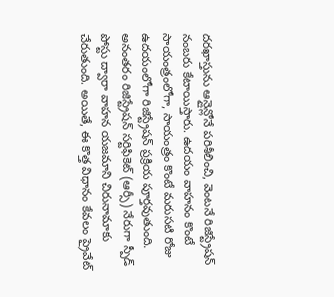దరఖాస్తును ఆన్లైన్లోనే పరిశీలించి, వెంటనే రిజిస్ట్రేషన్ నంబరు కేటాయిస్తారు. ఉదయం వాహనం కొంటే సాయంత్రంలోగా, సాయంత్రం కొంటే మరుసటి రోజు ఉదయంలోగా రిజిస్ట్రేషన్ ప్రక్రియ పూర్తవుతుంది. అనంతరం రిజిస్ట్రేషన్ సర్టిఫికెట్ (ఆర్సీ) నేరుగా స్పీడ్ పోస్టు ద్వారా వాహన యజమాని చిరునామాకు చేరుతుంది. అయితే, ఈ కొత్త విధానం కేవలం ప్రైవేట్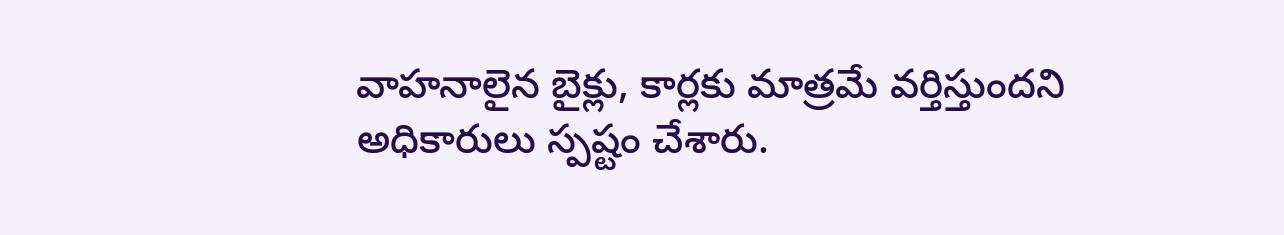వాహనాలైన బైక్లు, కార్లకు మాత్రమే వర్తిస్తుందని అధికారులు స్పష్టం చేశారు.